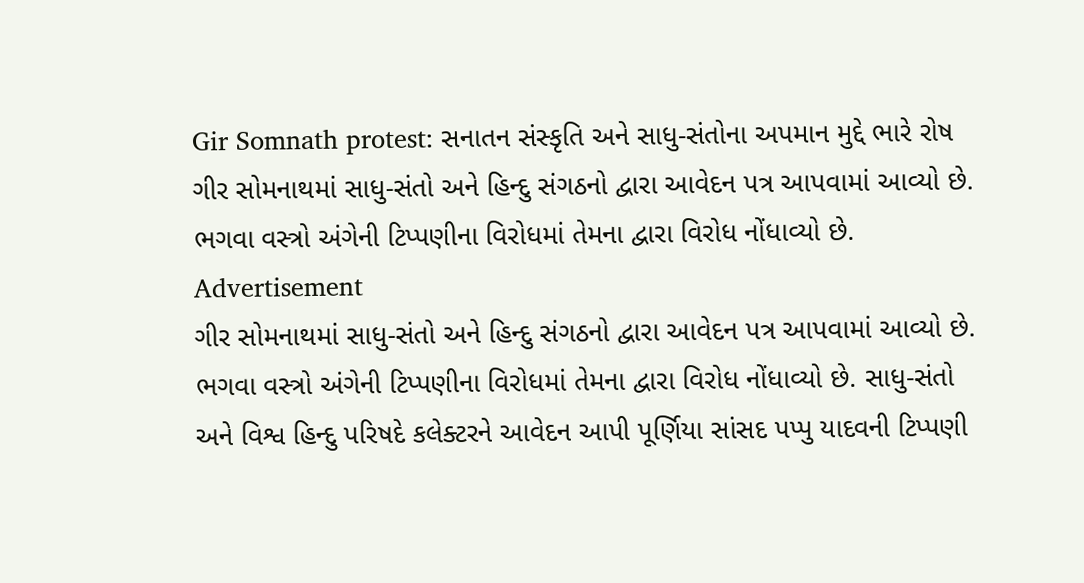Gir Somnath protest: સનાતન સંસ્કૃતિ અને સાધુ-સંતોના અપમાન મુદ્દે ભારે રોષ
ગીર સોમનાથમાં સાધુ-સંતો અને હિન્દુ સંગઠનો દ્વારા આવેદન પત્ર આપવામાં આવ્યો છે. ભગવા વસ્ત્રો અંગેની ટિપ્પણીના વિરોધમાં તેમના દ્વારા વિરોધ નોંધાવ્યો છે.
Advertisement
ગીર સોમનાથમાં સાધુ-સંતો અને હિન્દુ સંગઠનો દ્વારા આવેદન પત્ર આપવામાં આવ્યો છે. ભગવા વસ્ત્રો અંગેની ટિપ્પણીના વિરોધમાં તેમના દ્વારા વિરોધ નોંધાવ્યો છે. સાધુ-સંતો અને વિશ્વ હિન્દુ પરિષદે કલેક્ટરને આવેદન આપી પૂર્ણિયા સાંસદ પપ્પુ યાદવની ટિપ્પણી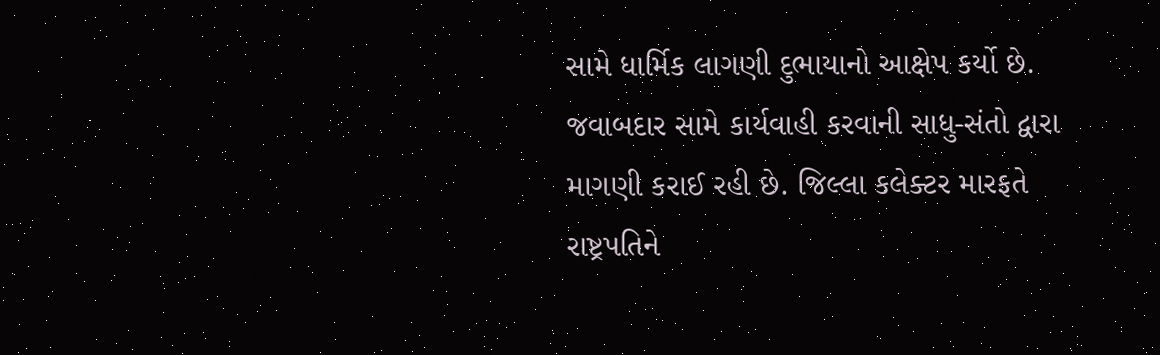સામે ધાર્મિક લાગણી દુભાયાનો આક્ષેપ કર્યો છે. જવાબદાર સામે કાર્યવાહી કરવાની સાધુ-સંતો દ્વારા માગણી કરાઈ રહી છે. જિલ્લા કલેક્ટર મારફતે રાષ્ટ્રપતિને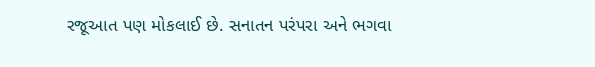રજૂઆત પણ મોકલાઈ છે. સનાતન પરંપરા અને ભગવા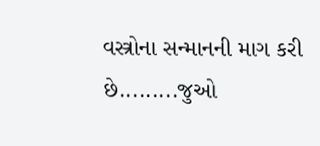વસ્ત્રોના સન્માનની માગ કરી છે.........જુઓ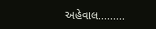અહેવાલ.........